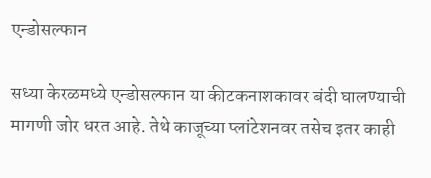एन्डोसल्फान

सध्या केरळमध्ये एन्डोसल्फान या कीटकनाशकावर बंदी घालण्याची मागणी जोर धरत आहे. तेथे काजूच्या प्लांटेशनवर तसेच इतर काही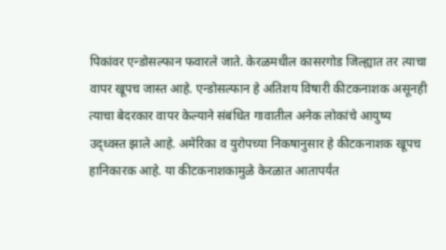पिकांवर एन्डोसल्फान फवारले जाते. केरळमधील कासरगोड जिल्ह्यात तर त्याचा वापर खूपच जास्त आहे. एन्डोसल्फान हे अतिशय विषारी कीटकनाशक असूनही त्याचा बेदरकार वापर केल्याने संबंधित गावातील अनेक लोकांचे आयुष्य उद्ध्वस्त झाले आहे. अमेरिका व युरोपच्या निकषानुसार हे कीटकनाशक खूपच हानिकारक आहे. या कीटकनाशकामुळे केरळात आतापर्यंत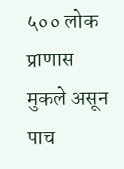५०० लोक प्राणास मुकले असून पाच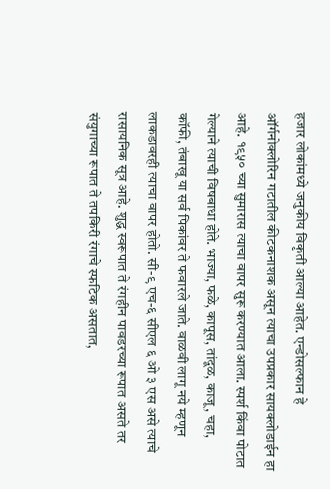हजार लोकांमध्ये जनुकीय विकृती आल्या आहेत. एन्डोसल्फान हे ऑर्गनोक्लोरिन गटातील कीटकनाशक असून त्याचा उपप्रकार सायक्लोडाईन हा आहे. १९५० च्या सुमारास त्याचा वापर सुरू करण्यात आला. स्पर्श किंवा पोटात गेल्याने त्याची विषबाधा होते. भाज्या, फळे, कापूस, तांदूळ, काजू, चहा, कॉफी, तंबाखू या सर्व पिकांवर ते फवारले जाते. वाळवी लागू नये म्हणून लाकडावरही त्याचा वापर होतो. सी-९ एच-६ सीएल ६ ओ ३ एस असे त्याचे रासायनिक सूत्र आहे. शुद्ध स्वरूपात ते रंगहीन पावडरच्या रूपात असते तर संयुगाच्या रूपात ते तपकिरी रंगाचे स्फटिक असतात,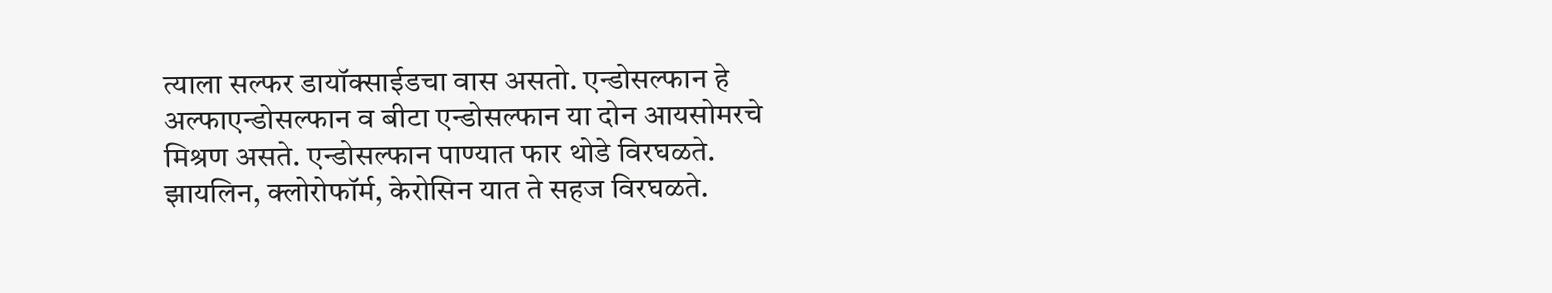त्याला सल्फर डायॉक्साईडचा वास असतो. एन्डोसल्फान हे अल्फाएन्डोसल्फान व बीटा एन्डोसल्फान या दोन आयसोमरचे मिश्रण असते. एन्डोसल्फान पाण्यात फार थोडे विरघळते. झायलिन, क्लोरोफॉर्म, केरोसिन यात ते सहज विरघळते.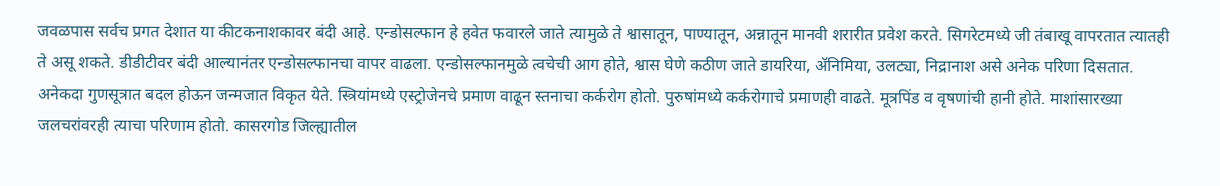जवळपास सर्वच प्रगत देशात या कीटकनाशकावर बंदी आहे. एन्डोसल्फान हे हवेत फवारले जाते त्यामुळे ते श्वासातून, पाण्यातून, अन्नातून मानवी शरारीत प्रवेश करते. सिगरेटमध्ये जी तंबाखू वापरतात त्यातही ते असू शकते. डीडीटीवर बंदी आल्यानंतर एन्डोसल्फानचा वापर वाढला. एन्डोसल्फानमुळे त्वचेची आग होते, श्वास घेणे कठीण जाते डायरिया, ॲनिमिया, उलट्या, निद्रानाश असे अनेक परिणा दिसतात. अनेकदा गुणसूत्रात बदल होऊन जन्मजात विकृत येते. स्त्रियांमध्ये एस्ट्रोजेनचे प्रमाण वाढून स्तनाचा कर्करोग होतो. पुरुषांमध्ये कर्करोगाचे प्रमाणही वाढते. मूत्रपिंड व वृषणांची हानी होते. माशांसारख्या जलचरांवरही त्याचा परिणाम होतो. कासरगोड जिल्ह्यातील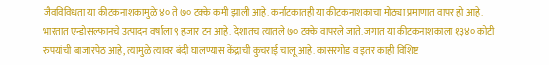जैवविविधता या कीटकनाशकामुळे ४० ते ७० टक्के कमी झाली आहे. कर्नाटकातही या कीटकनाशकाचा मोठ्या प्रमाणात वापर हो आहे. भारतात एन्डोसल्फानचे उत्पादन वर्षाला ९ हजार टन आहे. देशातच त्यातले ७० टक्के वापरले जाते. जगात या कीटकनाशकाला १३४० कोटी रुपयांची बाजारपेठ आहे, त्यामुळे त्यावर बंदी घालण्यास केंद्राची कुचराई चालू आहे. कासरगोड व इतर काही विशिष्ट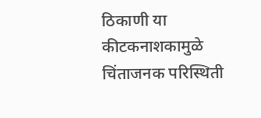ठिकाणी या कीटकनाशकामुळे चिंताजनक परिस्थिती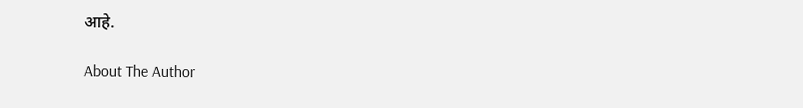आहे.

About The Author